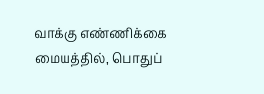வாக்கு எண்ணிக்கை மையத்தில், பொதுப்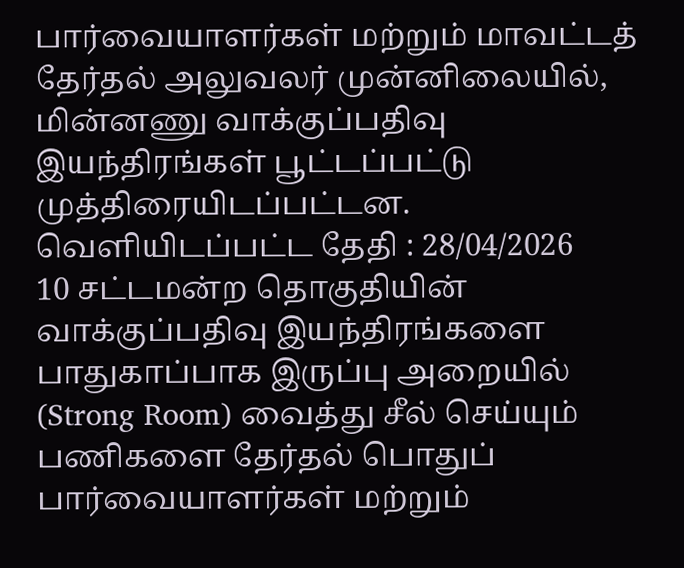பார்வையாளர்கள் மற்றும் மாவட்டத் தேர்தல் அலுவலர் முன்னிலையில், மின்னணு வாக்குப்பதிவு இயந்திரங்கள் பூட்டப்பட்டு முத்திரையிடப்பட்டன.
வெளியிடப்பட்ட தேதி : 28/04/2026
10 சட்டமன்ற தொகுதியின் வாக்குப்பதிவு இயந்திரங்களை பாதுகாப்பாக இருப்பு அறையில் (Strong Room) வைத்து சீல் செய்யும் பணிகளை தேர்தல் பொதுப் பார்வையாளர்கள் மற்றும்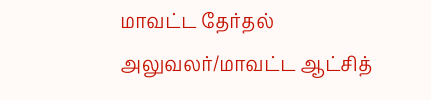மாவட்ட தேர்தல் அலுவலர்/மாவட்ட ஆட்சித்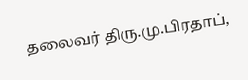தலைவர் திரு.மு.பிரதாப்,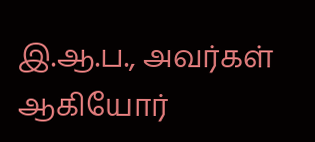இ.ஆ.ப., அவர்கள் ஆகியோர்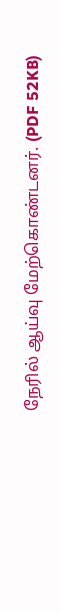நேரில் ஆய்வு மேற்கொண்டனர். (PDF 52KB)